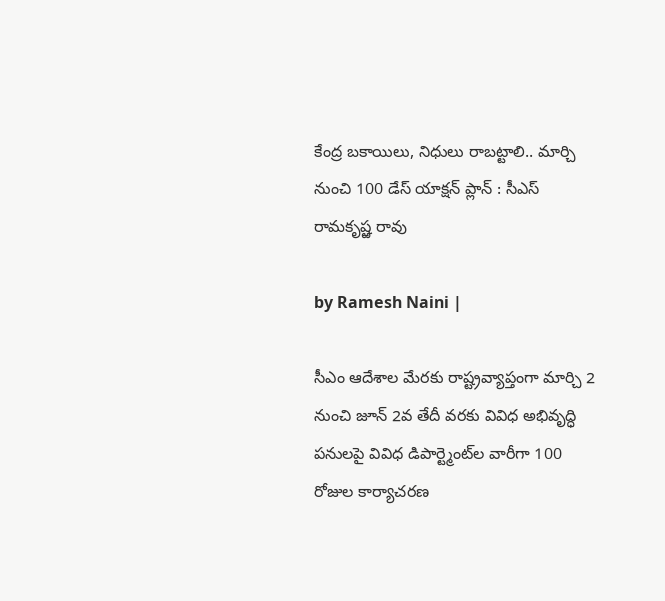కేంద్ర బకాయిలు, నిధులు రాబట్టాలి.. మార్చి నుంచి 100 డేస్ యాక్షన్ ప్లాన్ : సీఎస్ రామకృష్ఱ రావు

by Ramesh Naini |

సీఎం ఆదేశాల మేరకు రాష్ట్రవ్యాప్తంగా మార్చి 2 నుంచి జూన్ 2వ తేదీ వరకు వివిధ అభివృద్ధి పనులపై వివిధ డిపార్ట్మెంట్‌ల వారీగా 100 రోజుల కార్యాచరణ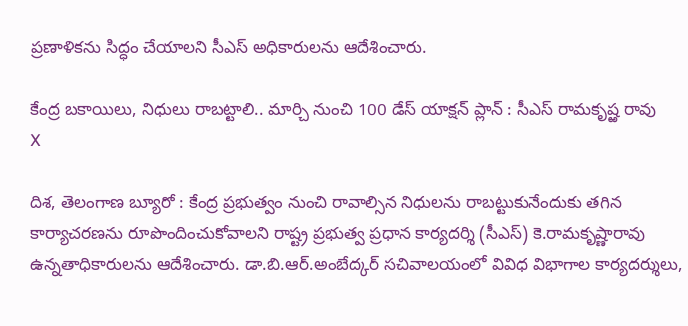ప్రణాళికను సిద్ధం చేయాలని సీఎస్ అధికారులను ఆదేశించారు.

కేంద్ర బకాయిలు, నిధులు రాబట్టాలి.. మార్చి నుంచి 100 డేస్ యాక్షన్ ప్లాన్ : సీఎస్ రామకృష్ఱ రావు
X

దిశ, తెలంగాణ బ్యూరో : కేంద్ర ప్రభుత్వం నుంచి రావాల్సిన నిధులను రాబట్టుకునేందుకు తగిన కార్యాచరణను రూపొందించుకోవాలని రాష్ట్ర ప్రభుత్వ ప్రధాన కార్యదర్శి (సీఎస్) కె.రామకృష్ణారావు ఉన్నతాధికారులను ఆదేశించారు. డా.బి.ఆర్.అంబేద్కర్ సచివాలయంలో వివిధ విభాగాల కార్యదర్శులు,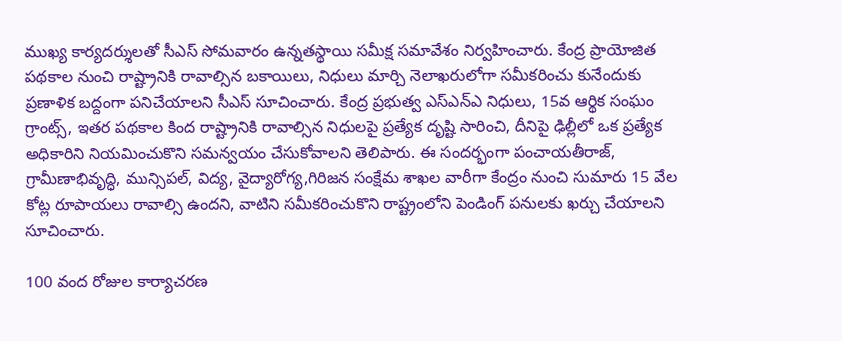ముఖ్య కార్యదర్శులతో సీఎస్ సోమవారం ఉన్నతస్థాయి సమీక్ష సమావేశం నిర్వహించారు. కేంద్ర ప్రాయోజిత పథకాల నుంచి రాష్ట్రానికి రావాల్సిన బకాయిలు, నిధులు మార్చి నెలాఖరులోగా సమీకరించు కునేందుకు ప్రణాళిక బద్దంగా పనిచేయాలని సీఎస్ సూచించారు. కేంద్ర ప్రభుత్వ ఎస్ఎన్ఎ నిధులు, 15వ ఆర్థిక సంఘం గ్రాంట్స్, ఇతర పథకాల కింద రాష్ట్రానికి రావాల్సిన నిధులపై ప్రత్యేక దృష్టి సారించి, దీనిపై ఢిల్లీలో ఒక ప్రత్యేక అధికారిని నియమించుకొని సమన్వయం చేసుకోవాలని తెలిపారు. ఈ సందర్భంగా పంచాయతీరాజ్, గ్రామీణాభివృద్ధి, మున్సిపల్, విద్య, వైద్యారోగ్య,గిరిజన సంక్షేమ శాఖల వారీగా కేంద్రం నుంచి సుమారు 15 వేల కోట్ల రూపాయలు రావాల్సి ఉందని, వాటిని సమీకరించుకొని రాష్ట్రంలోని పెండింగ్ పనులకు ఖర్చు చేయాలని సూచించారు.

100 వంద రోజుల కార్యాచరణ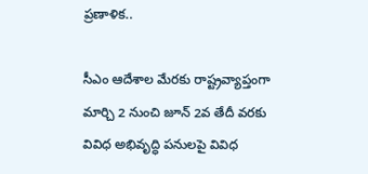ప్రణాళిక..

సీఎం ఆదేశాల మేరకు రాష్ట్రవ్యాప్తంగా మార్చి 2 నుంచి జూన్ 2వ తేదీ వరకు వివిధ అభివృద్ధి పనులపై వివిధ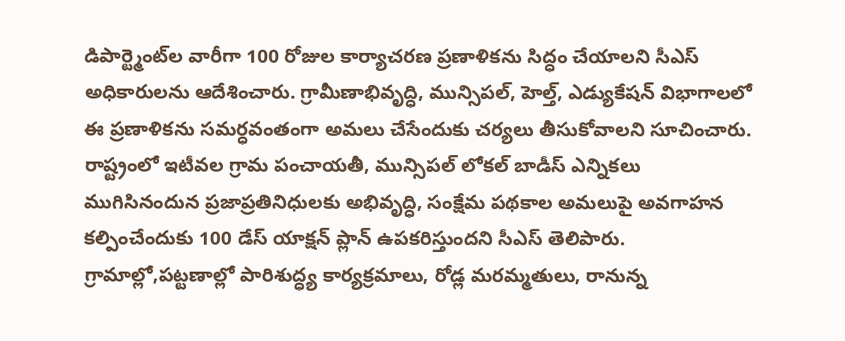డిపార్ట్మెంట్‌ల వారీగా 100 రోజుల కార్యాచరణ ప్రణాళికను సిద్ధం చేయాలని సీఎస్ అధికారులను ఆదేశించారు. గ్రామీణాభివృద్ధి, మున్సిపల్, హెల్త్, ఎడ్యుకేషన్ విభాగాలలో ఈ ప్రణాళికను సమర్ధవంతంగా అమలు చేసేందుకు చర్యలు తీసుకోవాలని సూచించారు. రాష్ట్రంలో ఇటీవల గ్రామ పంచాయతీ, మున్సిపల్ లోకల్ బాడీస్ ఎన్నికలు ముగిసినందున ప్రజాప్రతినిధులకు అభివృద్ధి, సంక్షేమ పథకాల అమలుపై అవగాహన కల్పించేందుకు 100 డేస్ యాక్షన్ ప్లాన్ ఉపకరిస్తుందని సీఎస్ తెలిపారు. గ్రామాల్లో,పట్టణాల్లో పారిశుద్ధ్య కార్యక్రమాలు, రోడ్ల మరమ్మతులు, రానున్న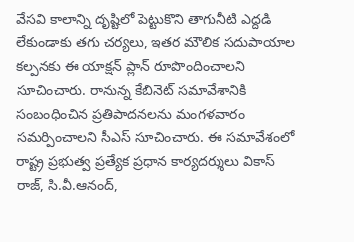వేసవి కాలాన్ని దృష్టిలో పెట్టుకొని తాగునీటి ఎద్దడి లేకుండాకు తగు చర్యలు, ఇతర మౌలిక సదుపాయాల కల్పనకు ఈ యాక్షన్ ప్లాన్ రూపొందించాలని సూచించారు. రానున్న కేబినెట్ సమావేశానికి సంబంధించిన ప్రతిపాదనలను మంగళవారం సమర్పించాలని సీఎస్ సూచించారు. ఈ సమావేశంలో రాష్ట్ర ప్రభుత్వ ప్రత్యేక ప్రధాన కార్యదర్శులు వికాస్ రాజ్, సి.వీ.ఆనంద్,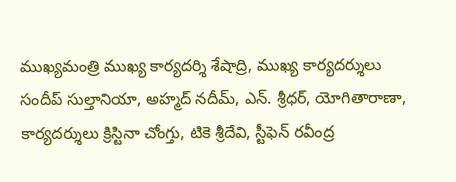ముఖ్యమంత్రి ముఖ్య కార్యదర్శి శేషాద్రి, ముఖ్య కార్యదర్శులు సందీప్ సుల్తానియా, అహ్మద్ నదీమ్, ఎన్. శ్రీధర్, యోగితారాణా, కార్యదర్శులు క్రిస్టినా చోంగ్తు, టికె శ్రీదేవి, స్టీఫెన్ రవీంద్ర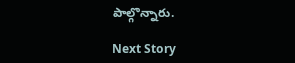పాల్గొన్నారు.

Next Story